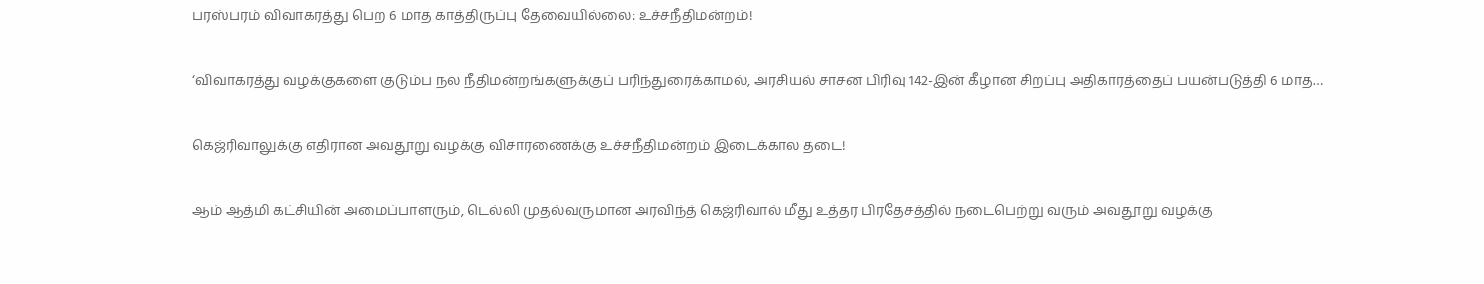பரஸ்பரம் விவாகரத்து பெற 6 மாத காத்திருப்பு தேவையில்லை: உச்சநீதிமன்றம்!

‘விவாகரத்து வழக்குகளை குடும்ப நல நீதிமன்றங்களுக்குப் பரிந்துரைக்காமல், அரசியல் சாசன பிரிவு 142-இன் கீழான சிறப்பு அதிகாரத்தைப் பயன்படுத்தி 6 மாத…

கெஜ்ரிவாலுக்கு எதிரான அவதூறு வழக்கு விசாரணைக்கு உச்சநீதிமன்றம் இடைக்கால தடை!

ஆம் ஆத்மி கட்சியின் அமைப்பாளரும், டெல்லி முதல்வருமான அரவிந்த் கெஜ்ரிவால் மீது உத்தர பிரதேசத்தில் நடைபெற்று வரும் அவதூறு வழக்கு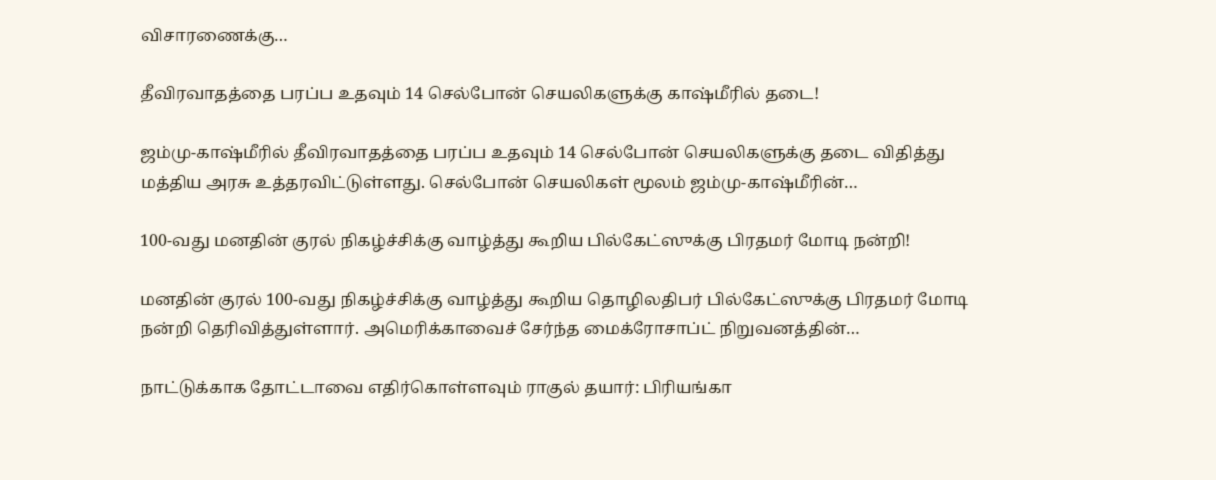விசாரணைக்கு…

தீவிரவாதத்தை பரப்ப உதவும் 14 செல்போன் செயலிகளுக்கு காஷ்மீரில் தடை!

ஜம்மு-காஷ்மீரில் தீவிரவாதத்தை பரப்ப உதவும் 14 செல்போன் செயலிகளுக்கு தடை விதித்து மத்திய அரசு உத்தரவிட்டுள்ளது. செல்போன் செயலிகள் மூலம் ஜம்மு-காஷ்மீரின்…

100-வது மனதின் குரல் நிகழ்ச்சிக்கு வாழ்த்து கூறிய பில்கேட்ஸுக்கு பிரதமர் மோடி நன்றி!

மனதின் குரல் 100-வது நிகழ்ச்சிக்கு வாழ்த்து கூறிய தொழிலதிபர் பில்கேட்ஸுக்கு பிரதமர் மோடி நன்றி தெரிவித்துள்ளார். அமெரிக்காவைச் சேர்ந்த மைக்ரோசாப்ட் நிறுவனத்தின்…

நாட்டுக்காக தோட்டாவை எதிர்கொள்ளவும் ராகுல் தயார்: பிரியங்கா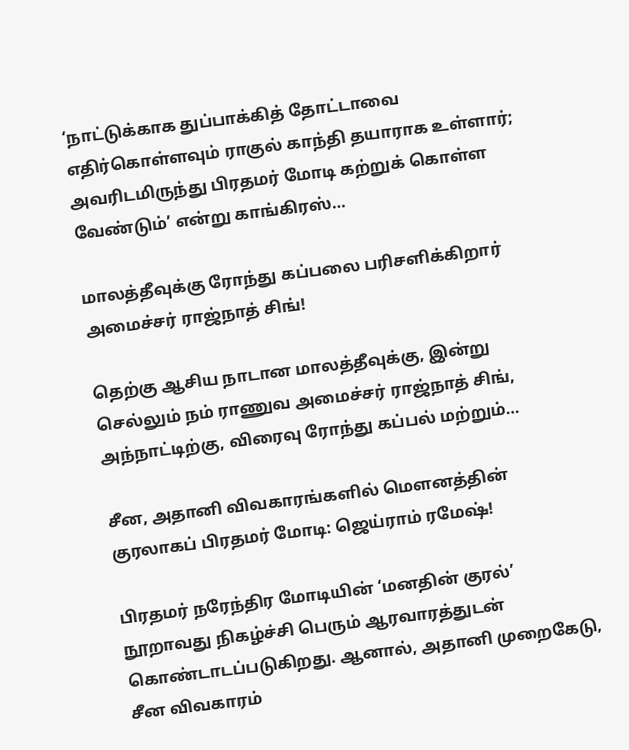‘நாட்டுக்காக துப்பாக்கித் தோட்டாவை எதிர்கொள்ளவும் ராகுல் காந்தி தயாராக உள்ளார்; அவரிடமிருந்து பிரதமர் மோடி கற்றுக் கொள்ள வேண்டும்’ என்று காங்கிரஸ்…

மாலத்தீவுக்கு ரோந்து கப்பலை பரிசளிக்கிறார் அமைச்சர் ராஜ்நாத் சிங்!

தெற்கு ஆசிய நாடான மாலத்தீவுக்கு, இன்று செல்லும் நம் ராணுவ அமைச்சர் ராஜ்நாத் சிங், அந்நாட்டிற்கு, விரைவு ரோந்து கப்பல் மற்றும்…

சீன, அதானி விவகாரங்களில் மெளனத்தின் குரலாகப் பிரதமர் மோடி: ஜெய்ராம் ரமேஷ்!

பிரதமர் நரேந்திர மோடியின் ‘மனதின் குரல்’ நூறாவது நிகழ்ச்சி பெரும் ஆரவாரத்துடன் கொண்டாடப்படுகிறது. ஆனால், அதானி முறைகேடு, சீன விவகாரம்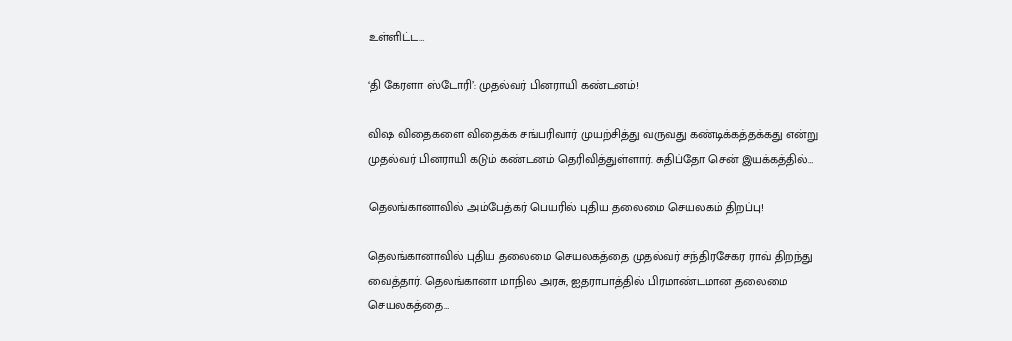உள்ளிட்ட…

‘தி கேரளா ஸ்டோரி’: முதல்வர் பினராயி கண்டனம்!

விஷ விதைகளை விதைக்க சங்பரிவார் முயற்சித்து வருவது கண்டிக்கத்தக்கது என்று முதல்வர் பினராயி கடும் கண்டனம் தெரிவித்துள்ளார். சுதிப்தோ சென் இயக்கத்தில்…

தெலங்கானாவில் அம்பேத்கர் பெயரில் புதிய தலைமை செயலகம் திறப்பு!

தெலங்கானாவில் புதிய தலைமை செயலகத்தை முதல்வர் சந்திரசேகர ராவ் திறந்து வைத்தார். தெலங்கானா மாநில அரசு, ஐதராபாத்தில் பிரமாண்டமான தலைமை செயலகத்தை…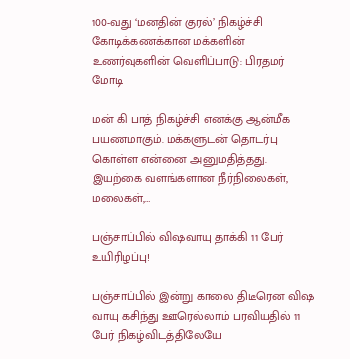100-வது ‘மனதின் குரல்’ நிகழ்ச்சி கோடிக்கணக்கான மக்களின் உணர்வுகளின் வெளிப்பாடு: பிரதமர் மோடி

மன் கி பாத் நிகழ்ச்சி எனக்கு ஆன்மீக பயணமாகும். மக்களுடன் தொடர்பு கொள்ள என்னை அனுமதித்தது. இயற்கை வளங்களான நீர்நிலைகள், மலைகள்,…

பஞ்சாப்பில் விஷவாயு தாக்கி 11 பேர் உயிரிழப்பு!

பஞ்சாப்பில் இன்று காலை திடீரென விஷ வாயு கசிந்து ஊரெல்லாம் பரவியதில் 11 பேர் நிகழ்விடத்திலேயே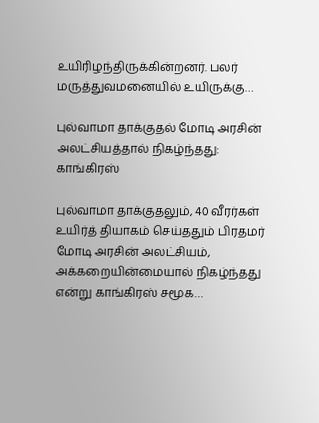உயிரிழந்திருக்கின்றனர். பலர் மருத்துவமனையில் உயிருக்கு…

புல்வாமா தாக்குதல் மோடி அரசின் அலட்சியத்தால் நிகழ்ந்தது: காங்கிரஸ்

புல்வாமா தாக்குதலும், 40 வீரர்கள் உயிர்த் தியாகம் செய்ததும் பிரதமர் மோடி அரசின் அலட்சியம், அக்கறையின்மையால் நிகழ்ந்தது என்று காங்கிரஸ் சமூக…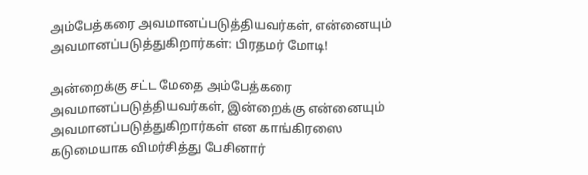அம்பேத்கரை அவமானப்படுத்தியவர்கள், என்னையும் அவமானப்படுத்துகிறார்கள்: பிரதமர் மோடி!

அன்றைக்கு சட்ட மேதை அம்பேத்கரை அவமானப்படுத்தியவர்கள், இன்றைக்கு என்னையும் அவமானப்படுத்துகிறார்கள் என காங்கிரஸை கடுமையாக விமர்சித்து பேசினார்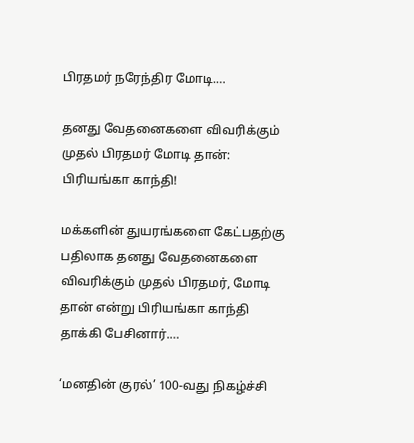பிரதமர் நரேந்திர மோடி.…

தனது வேதனைகளை விவரிக்கும் முதல் பிரதமர் மோடி தான்: பிரியங்கா காந்தி!

மக்களின் துயரங்களை கேட்பதற்கு பதிலாக தனது வேதனைகளை விவரிக்கும் முதல் பிரதமர், மோடி தான் என்று பிரியங்கா காந்தி தாக்கி பேசினார்.…

‘மனதின் குரல்’ 100-வது நிகழ்ச்சி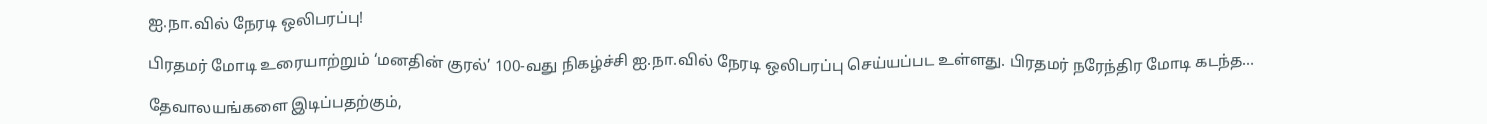ஐ.நா.வில் நேரடி ஒலிபரப்பு!

பிரதமர் மோடி உரையாற்றும் ‘மனதின் குரல்’ 100-வது நிகழ்ச்சி ஐ.நா.வில் நேரடி ஒலிபரப்பு செய்யப்பட உள்ளது. பிரதமர் நரேந்திர மோடி கடந்த…

தேவாலயங்களை இடிப்பதற்கும்,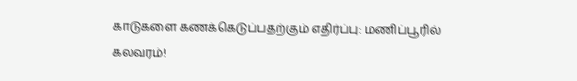காடுகளை கணக்கெடுப்பதற்கும் எதிர்ப்பு: மணிப்பூரில் கலவரம்!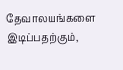தேவாலயங்களை இடிப்பதற்கும்,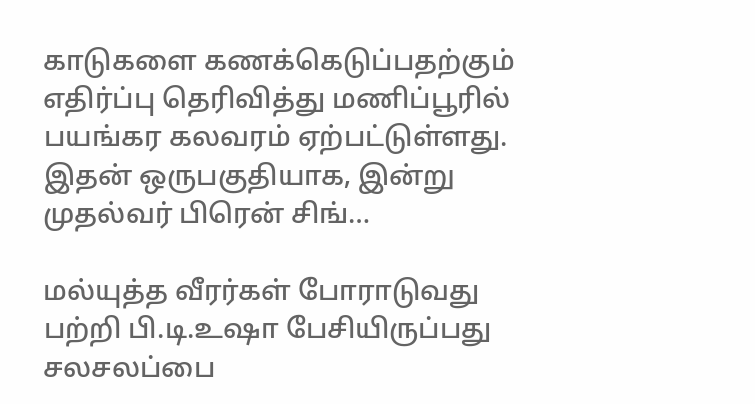காடுகளை கணக்கெடுப்பதற்கும் எதிர்ப்பு தெரிவித்து மணிப்பூரில் பயங்கர கலவரம் ஏற்பட்டுள்ளது. இதன் ஒருபகுதியாக, இன்று முதல்வர் பிரென் சிங்…

மல்யுத்த வீரர்கள் போராடுவது பற்றி பி.டி.உஷா பேசியிருப்பது சலசலப்பை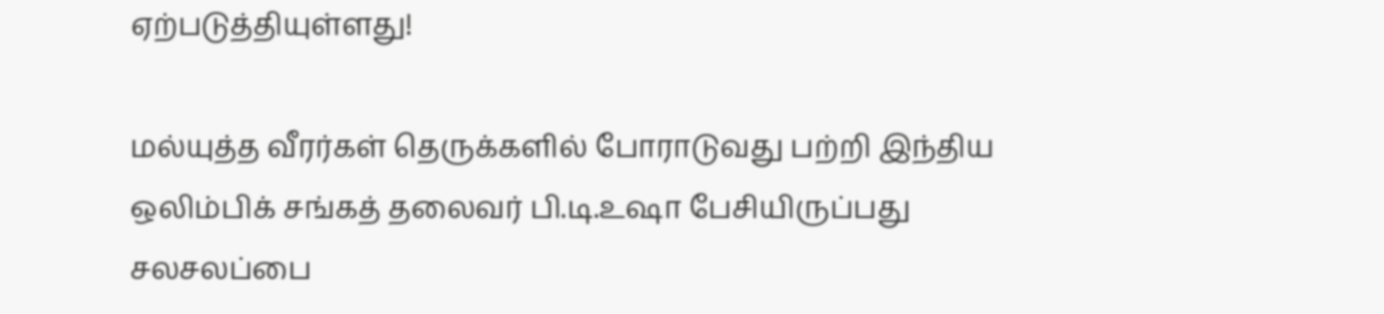ஏற்படுத்தியுள்ளது!

மல்யுத்த வீரர்கள் தெருக்களில் போராடுவது பற்றி இந்திய ஒலிம்பிக் சங்கத் தலைவர் பி.டி.உஷா பேசியிருப்பது சலசலப்பை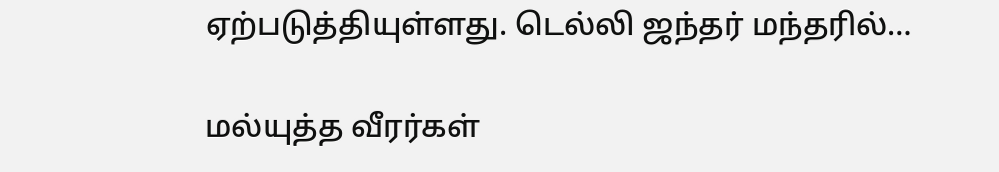ஏற்படுத்தியுள்ளது. டெல்லி ஜந்தர் மந்தரில்…

மல்யுத்த வீரர்கள்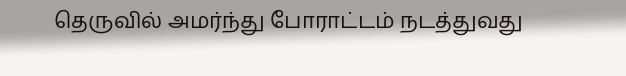தெருவில் அமர்ந்து போராட்டம் நடத்துவது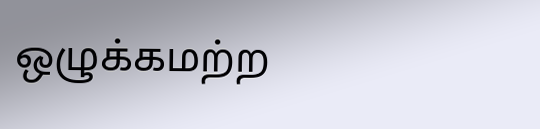ஒழுக்கமற்ற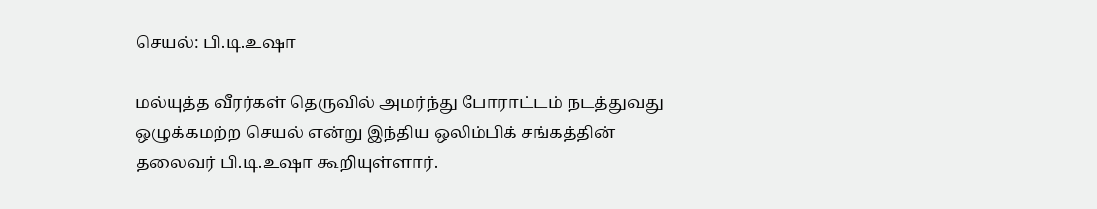செயல்: பி.டி.உஷா

மல்யுத்த வீரர்கள் தெருவில் அமர்ந்து போராட்டம் நடத்துவது ஒழுக்கமற்ற செயல் என்று இந்திய ஒலிம்பிக் சங்கத்தின் தலைவர் பி.டி.உஷா கூறியுள்ளார்.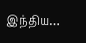இந்திய…